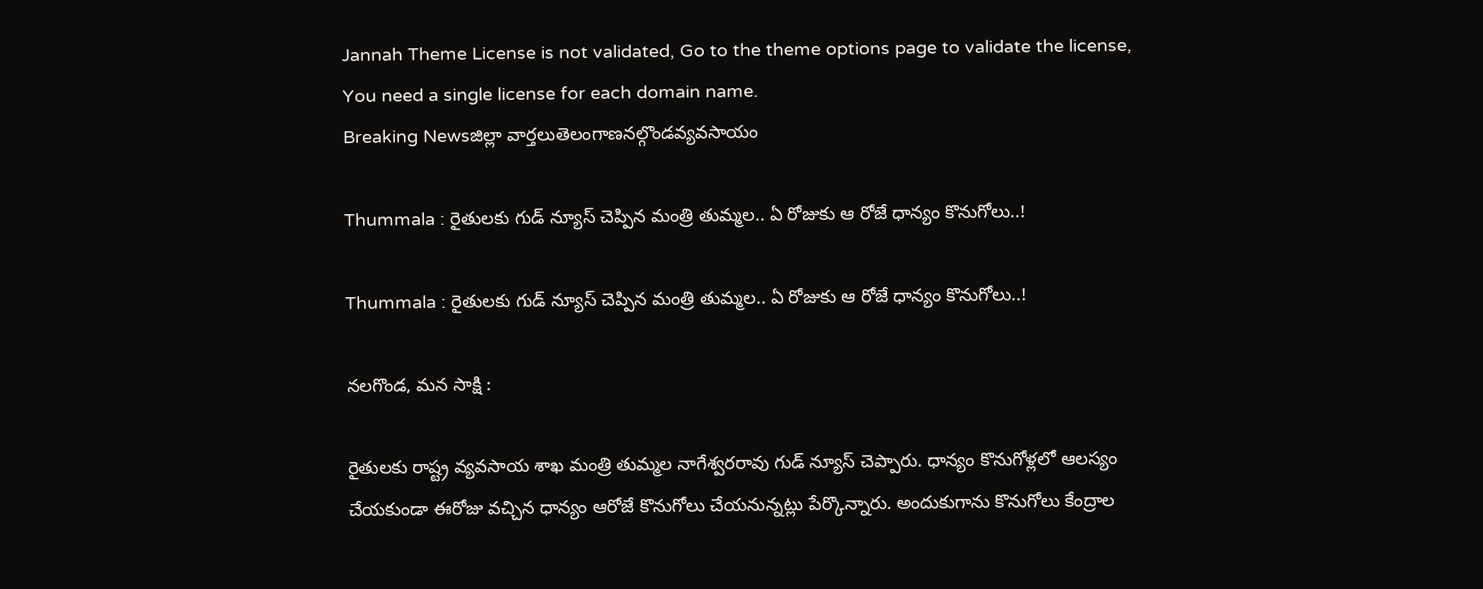Jannah Theme License is not validated, Go to the theme options page to validate the license, You need a single license for each domain name.
Breaking Newsజిల్లా వార్తలుతెలంగాణనల్గొండవ్యవసాయం

Thummala : రైతులకు గుడ్ న్యూస్ చెప్పిన మంత్రి తుమ్మల.. ఏ రోజుకు ఆ రోజే ధాన్యం కొనుగోలు..!

Thummala : రైతులకు గుడ్ న్యూస్ చెప్పిన మంత్రి తుమ్మల.. ఏ రోజుకు ఆ రోజే ధాన్యం కొనుగోలు..!

నలగొండ, మన సాక్షి :

రైతులకు రాష్ట్ర వ్యవసాయ శాఖ మంత్రి తుమ్మల నాగేశ్వరరావు గుడ్ న్యూస్ చెప్పారు. ధాన్యం కొనుగోళ్లలో ఆలస్యం చేయకుండా ఈరోజు వచ్చిన ధాన్యం ఆరోజే కొనుగోలు చేయనున్నట్లు పేర్కొన్నారు. అందుకుగాను కొనుగోలు కేంద్రాల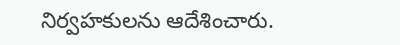నిర్వహకులను ఆదేశించారు.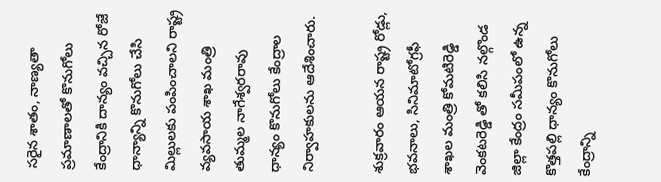సరైన శాతం, నాణ్యతా ప్రమాణాలతో కొనుగోలు కేంద్రానికి దాన్యం వచ్చిన రోజే ధాన్యాన్ని కొనుగోలు చేసి మిల్లులకు పంపించాలని రాష్ట్ర వ్యవసాయ శాఖ మంత్రి తుమ్మల నాగేశ్వరరావు ధాన్యం కొనుగోలు కేంద్రాల నిర్వాహకులను ఆదేశించారు.

శుక్రవారం ఆయన రాష్ట్ర రోడ్లు, భవనాలు, సినిమాటోగ్రఫీ శాఖల మంత్రి కోమటిరెడ్డి వెంకటరెడ్డి తో కలిసి నల్గొండ జిల్లా కేంద్రం సమీపంలో ఉన్న కొత్తపల్లి ధాన్యం కొనుగోలు కేంద్రాన్ని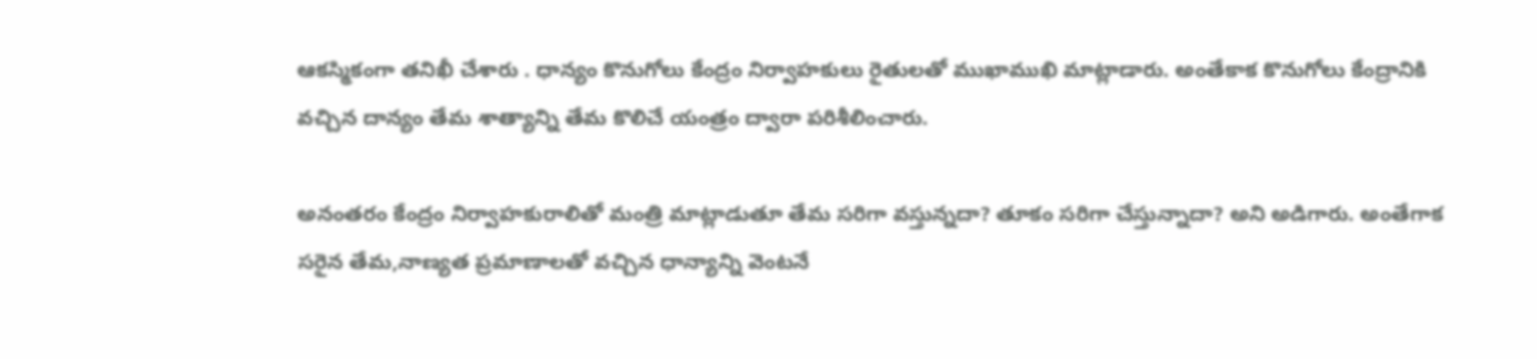ఆకస్మికంగా తనిఖీ చేశారు . ధాన్యం కొనుగోలు కేంద్రం నిర్వాహకులు రైతులతో ముఖాముఖి మాట్లాడారు. అంతేకాక కొనుగోలు కేంద్రానికి వచ్చిన దాన్యం తేమ శాత్యాన్ని తేమ కొలిచే యంత్రం ద్వారా పరిశీలించారు.

అనంతరం కేంద్రం నిర్వాహకురాలితో మంత్రి మాట్లాడుతూ తేమ సరిగా వస్తున్నదా? తూకం సరిగా చేస్తున్నాదా? అని అడిగారు. అంతేగాక సరైన తేమ,నాణ్యత ప్రమాణాలతో వచ్చిన ధాన్యాన్ని వెంటనే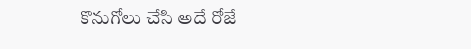కొనుగోలు చేసి అదే రోజే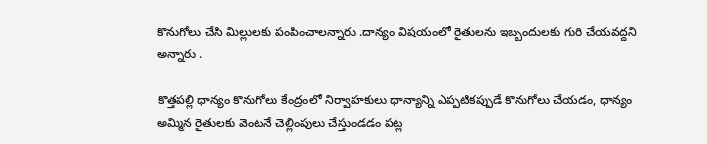కొనుగోలు చేసి మిల్లులకు పంపించాలన్నారు .దాన్యం విషయంలో రైతులను ఇబ్బందులకు గురి చేయవద్దని అన్నారు .

కొత్తపల్లి ధాన్యం కొనుగోలు కేంద్రంలో నిర్వాహకులు ధాన్యాన్ని ఎప్పటికప్పుడే కొనుగోలు చేయడం, ధాన్యం అమ్మిన రైతులకు వెంటనే చెల్లింపులు చేస్తుండడం పట్ల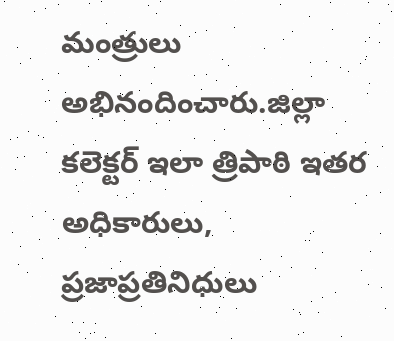మంత్రులు అభినందించారు.జిల్లా కలెక్టర్ ఇలా త్రిపాఠి ఇతర అధికారులు, ప్రజాప్రతినిధులు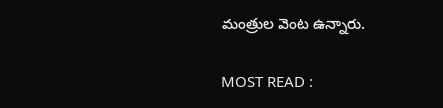మంత్రుల వెంట ఉన్నారు.

MOST READ :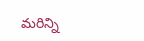మరిన్ని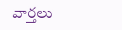వార్తలు